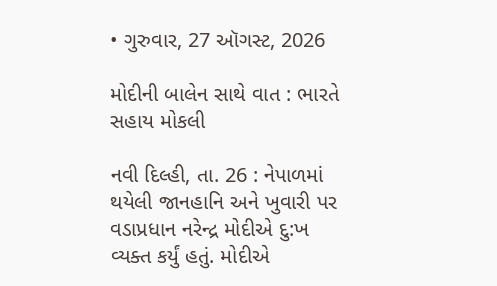• ગુરુવાર, 27 ઑગસ્ટ, 2026

મોદીની બાલેન સાથે વાત : ભારતે સહાય મોકલી

નવી દિલ્હી, તા. 26 : નેપાળમાં થયેલી જાનહાનિ અને ખુવારી પર વડાપ્રધાન નરેન્દ્ર મોદીએ દુ:ખ વ્યક્ત કર્યું હતું. મોદીએ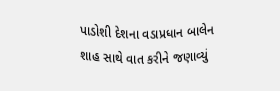પાડોશી દેશના વડાપ્રધાન બાલેન શાહ સાથે વાત કરીને જણાવ્યું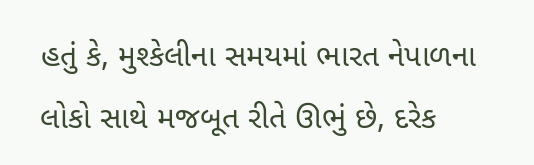હતું કે, મુશ્કેલીના સમયમાં ભારત નેપાળના લોકો સાથે મજબૂત રીતે ઊભું છે, દરેક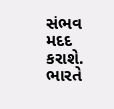સંભવ મદદ કરાશે. ભારતે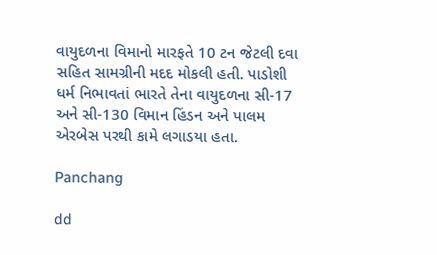વાયુદળના વિમાનો મારફતે 10 ટન જેટલી દવા સહિત સામગ્રીની મદદ મોકલી હતી. પાડોશી ધર્મ નિભાવતાં ભારતે તેના વાયુદળના સી-17 અને સી-130 વિમાન હિંડન અને પાલમ એરબેસ પરથી કામે લગાડયા હતા.

Panchang

dd